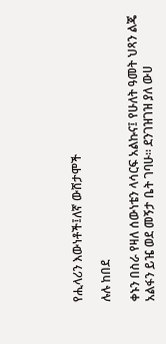የሒላሪን እውነቶች፤ለኛ ውሸታሞች

ሉሉ ከበደ

ቀኑን በስራ የዛለ ሰውነቴን ላሳርፍ አልኩና፤ የሁለት ዓመት ህጻን ልጄ አልፋን ይዤ ወደ መኝታ ቤት ገባሁ። ደንገዝገዝ ያለ ውሀ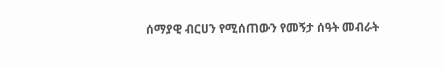ሰማያዊ ብርሀን የሚሰጠውን የመኝታ ሰዓት መብራት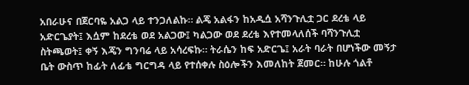አበራሁና በጀርባዬ አልጋ ላይ ተንጋለልኩ። ልጄ አልፋን ከአዲሷ አሻንጉሊቷ ጋር ደረቴ ላይ አድርጌያት፤ እሷም ከደረቴ ወደ አልጋው፤ ካልጋው ወደ ደረቴ እየተመላለሰች ባሻንጉሊቷ ስትጫወት፤ ቀኝ እጄን ግንባሬ ላይ አሳረፍኩ። ትራሴን ከፍ አድርጌ፤ አራት ባራት በሆነችው መኝታ ቤት ውስጥ ከፊት ለፊቴ ግርግዳ ላይ የተሰቀሉ ስዕሎችን እመለከት ጀመር። ከሁሉ ጎልቶ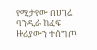የሚታየው በሀገሬ ባንዲራ ከፈፍ ዙሪያውን ተሰግጦ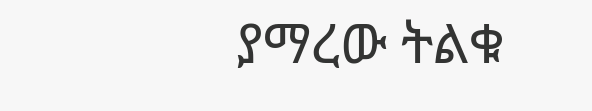ያማረው ትልቁ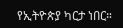የኢትዮጵያ ካርታ ነበር።